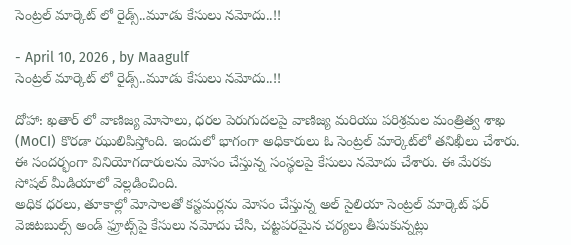సెంట్రల్ మార్కెట్‌ లో రైడ్స్..మూడు కేసులు నమోదు..!!

- April 10, 2026 , by Maagulf
సెంట్రల్ మార్కెట్‌ లో రైడ్స్..మూడు కేసులు నమోదు..!!

దోహా: ఖతార్ లో వాణిజ్య మోసాలు, ధరల పెరుగుదలపై వాణిజ్య మరియు పరిశ్రమల మంత్రిత్వ శాఖ (MoCI) కొరడా ఝులిపిస్తోంది. ఇందులో భాగంగా అధికారులు ఓ సెంట్రల్ మార్కెట్‌లో తనిఖీలు చేశారు. ఈ సందర్భంగా వినియోగదారులను మోసం చేస్తున్న సంస్థలపై కేసులు నమోదు చేశారు. ఈ మేరకు సోషల్ మీడియాలో వెల్లడించింది.
అధిక ధరలు, తూకాల్లో మోసాలతో కస్టమర్లను మోసం చేస్తున్న అల్ సైలియా సెంట్రల్ మార్కెట్ ఫర్ వెజిటబుల్స్ అండ్ ఫ్రూట్స్‌పై కేసులు నమోదు చేసి, చట్టపరమైన చర్యలు తీసుకున్నట్లు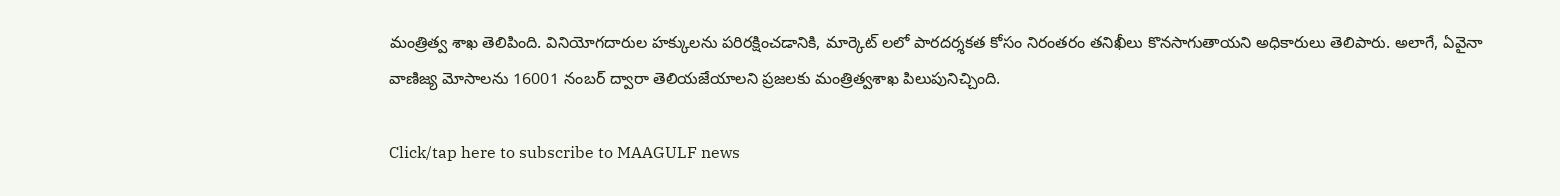మంత్రిత్వ శాఖ తెలిపింది. వినియోగదారుల హక్కులను పరిరక్షించడానికి, మార్కెట్ లలో పారదర్శకత కోసం నిరంతరం తనిఖీలు కొనసాగుతాయని అధికారులు తెలిపారు. అలాగే, ఏవైనా వాణిజ్య మోసాలను 16001 నంబర్ ద్వారా తెలియజేయాలని ప్రజలకు మంత్రిత్వశాఖ పిలుపునిచ్చింది.

Click/tap here to subscribe to MAAGULF news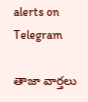alerts on Telegram

తాజా వార్తలు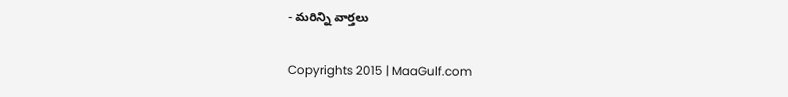- మరిన్ని వార్తలు

Copyrights 2015 | MaaGulf.com